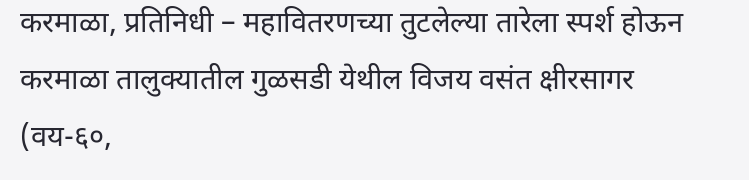करमाळा, प्रतिनिधी – महावितरणच्या तुटलेल्या तारेला स्पर्श होऊन करमाळा तालुक्यातील गुळसडी येथील विजय वसंत क्षीरसागर (वय-६०,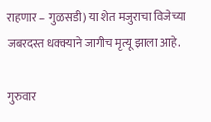राहणार – गुळसडी) या शेत मजुराचा विजेच्या जबरदस्त धक्क्याने जागीच मृत्यू झाला आहे.

गुरुवार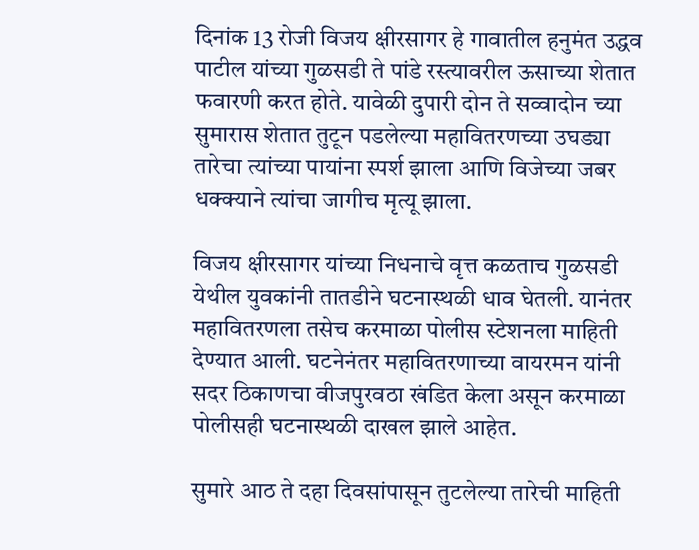दिनांक 13 रोजी विजय क्षीरसागर हे गावातील हनुमंत उद्धव पाटील यांच्या गुळसडी ते पांडे रस्त्यावरील ऊसाच्या शेतात फवारणी करत होते. यावेळी दुपारी दोन ते सव्वादोन च्या सुमारास शेतात तुटून पडलेल्या महावितरणच्या उघड्या तारेचा त्यांच्या पायांना स्पर्श झाला आणि विजेच्या जबर धक्क्याने त्यांचा जागीच मृत्यू झाला.

विजय क्षीरसागर यांच्या निधनाचे वृत्त कळताच गुळसडी येथील युवकांनी तातडीने घटनास्थळी धाव घेतली. यानंतर महावितरणला तसेच करमाळा पोलीस स्टेशनला माहिती देण्यात आली. घटनेनंतर महावितरणाच्या वायरमन यांनी सदर ठिकाणचा वीजपुरवठा खंडित केला असून करमाळा पोलीसही घटनास्थळी दाखल झाले आहेत.

सुमारे आठ ते दहा दिवसांपासून तुटलेल्या तारेची माहिती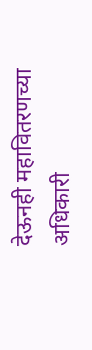देऊनही महावितरणच्या अधिकारी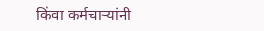किंवा कर्मचाऱ्यांनी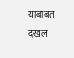याबाबत दखल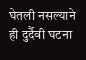घेतली नसल्याने ही दुर्दैवी घटना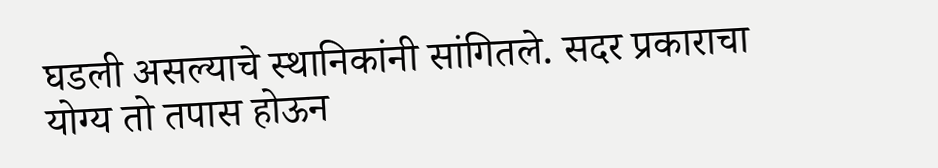घडली असल्याचे स्थानिकांनी सांगितले. सदर प्रकाराचा योग्य तो तपास होऊन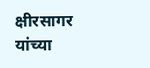क्षीरसागर यांच्या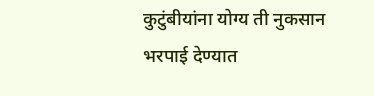कुटुंबीयांना योग्य ती नुकसान भरपाई देण्यात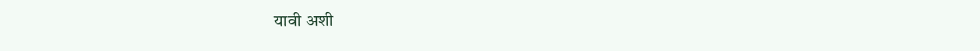यावी अशी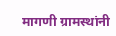मागणी ग्रामस्थांनी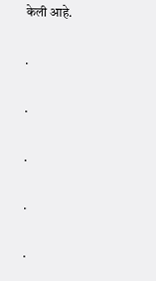केली आहे.

.

.

.

.

.